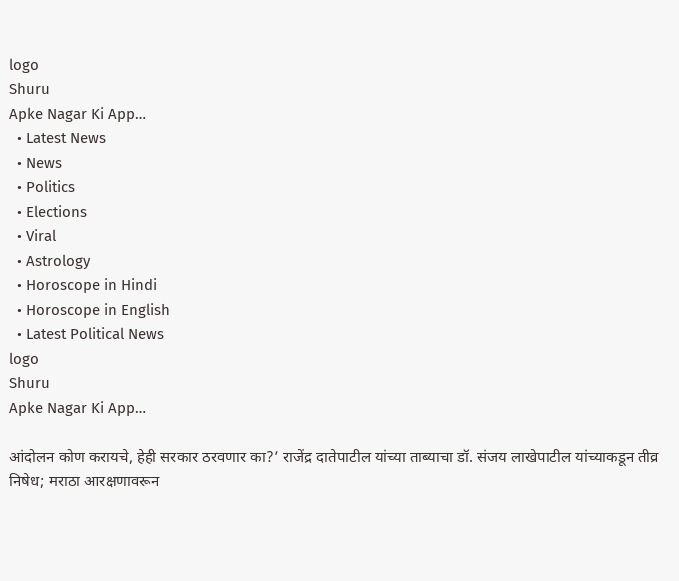logo
Shuru
Apke Nagar Ki App…
  • Latest News
  • News
  • Politics
  • Elections
  • Viral
  • Astrology
  • Horoscope in Hindi
  • Horoscope in English
  • Latest Political News
logo
Shuru
Apke Nagar Ki App…

आंदोलन कोण करायचे, हेही सरकार ठरवणार का?’ राजेंद्र दातेपाटील यांच्या ताब्याचा डॉ. संजय लाखेपाटील यांच्याकडून तीव्र निषेध; मराठा आरक्षणावरून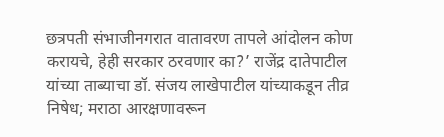छत्रपती संभाजीनगरात वातावरण तापले आंदोलन कोण करायचे, हेही सरकार ठरवणार का?’ राजेंद्र दातेपाटील यांच्या ताब्याचा डॉ. संजय लाखेपाटील यांच्याकडून तीव्र निषेध; मराठा आरक्षणावरून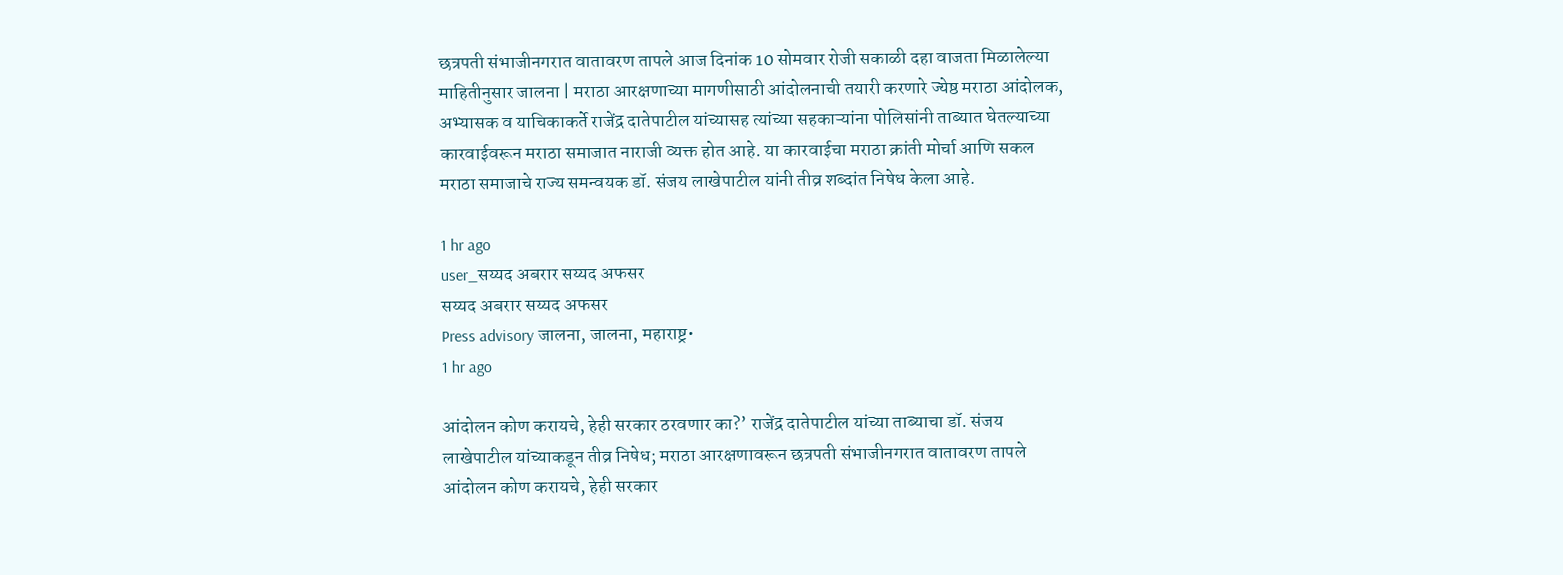छत्रपती संभाजीनगरात वातावरण तापले आज दिनांक 10 सोमवार रोजी सकाळी दहा वाजता मिळालेल्या माहितीनुसार जालना | मराठा आरक्षणाच्या मागणीसाठी आंदोलनाची तयारी करणारे ज्येष्ठ मराठा आंदोलक, अभ्यासक व याचिकाकर्ते राजेंद्र दातेपाटील यांच्यासह त्यांच्या सहकाऱ्यांना पोलिसांनी ताब्यात घेतल्याच्या कारवाईवरून मराठा समाजात नाराजी व्यक्त होत आहे. या कारवाईचा मराठा क्रांती मोर्चा आणि सकल मराठा समाजाचे राज्य समन्वयक डॉ. संजय लाखेपाटील यांनी तीव्र शब्दांत निषेध केला आहे.

1 hr ago
user_सय्यद अबरार सय्यद अफसर
सय्यद अबरार सय्यद अफसर
Press advisory जालना, जालना, महाराष्ट्र•
1 hr ago

आंदोलन कोण करायचे, हेही सरकार ठरवणार का?’ राजेंद्र दातेपाटील यांच्या ताब्याचा डॉ. संजय लाखेपाटील यांच्याकडून तीव्र निषेध; मराठा आरक्षणावरून छत्रपती संभाजीनगरात वातावरण तापले आंदोलन कोण करायचे, हेही सरकार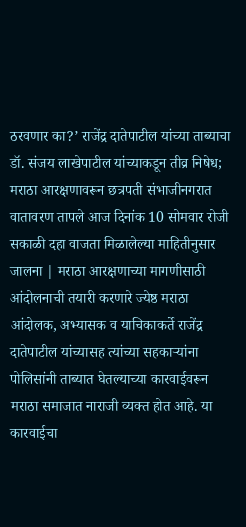ठरवणार का?’ राजेंद्र दातेपाटील यांच्या ताब्याचा डॉ. संजय लाखेपाटील यांच्याकडून तीव्र निषेध; मराठा आरक्षणावरून छत्रपती संभाजीनगरात वातावरण तापले आज दिनांक 10 सोमवार रोजी सकाळी दहा वाजता मिळालेल्या माहितीनुसार जालना | मराठा आरक्षणाच्या मागणीसाठी आंदोलनाची तयारी करणारे ज्येष्ठ मराठा आंदोलक, अभ्यासक व याचिकाकर्ते राजेंद्र दातेपाटील यांच्यासह त्यांच्या सहकाऱ्यांना पोलिसांनी ताब्यात घेतल्याच्या कारवाईवरून मराठा समाजात नाराजी व्यक्त होत आहे. या कारवाईचा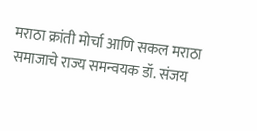मराठा क्रांती मोर्चा आणि सकल मराठा समाजाचे राज्य समन्वयक डॉ. संजय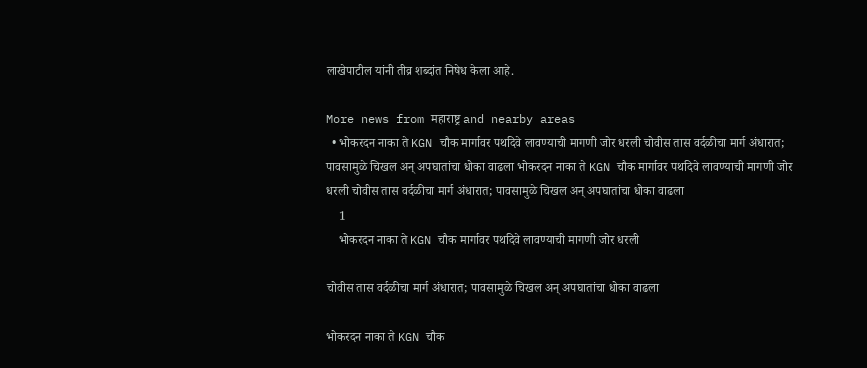लाखेपाटील यांनी तीव्र शब्दांत निषेध केला आहे.

More news from महाराष्ट्र and nearby areas
  • भोकरदन नाका ते KGN चौक मार्गावर पथदिवे लावण्याची मागणी जोर धरली चोवीस तास वर्दळीचा मार्ग अंधारात; पावसामुळे चिखल अन् अपघातांचा धोका वाढला भोकरदन नाका ते KGN चौक मार्गावर पथदिवे लावण्याची मागणी जोर धरली चोवीस तास वर्दळीचा मार्ग अंधारात; पावसामुळे चिखल अन् अपघातांचा धोका वाढला
    1
    भोकरदन नाका ते KGN चौक मार्गावर पथदिवे लावण्याची मागणी जोर धरली

चोवीस तास वर्दळीचा मार्ग अंधारात; पावसामुळे चिखल अन् अपघातांचा धोका वाढला

भोकरदन नाका ते KGN चौक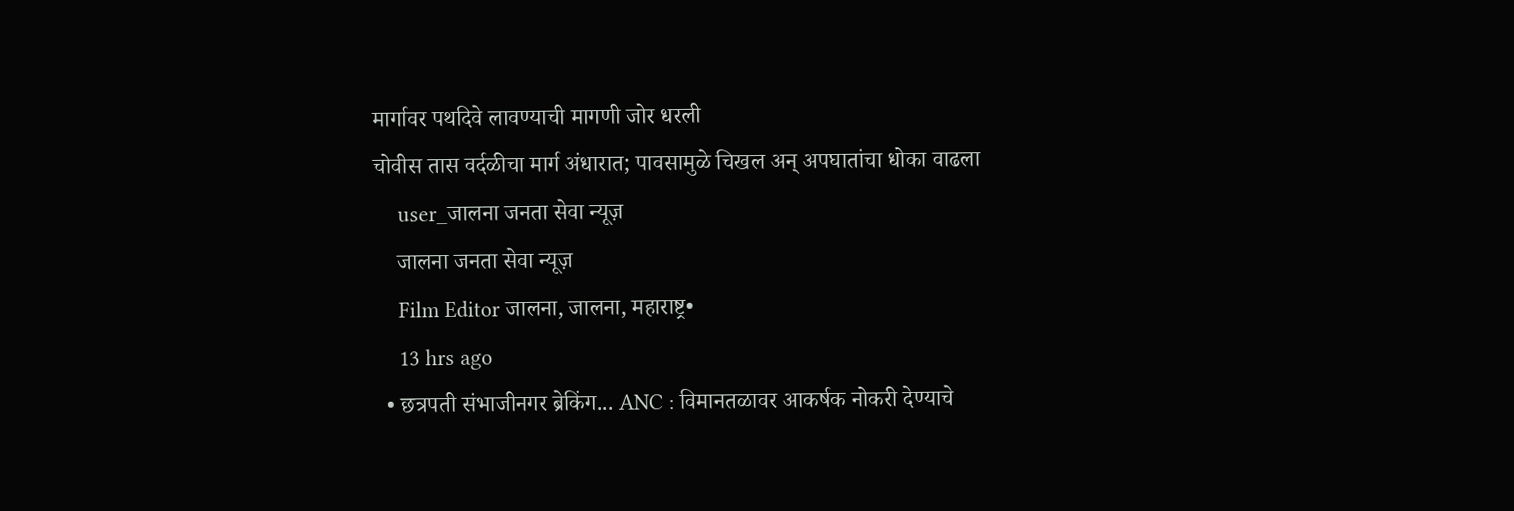मार्गावर पथदिवे लावण्याची मागणी जोर धरली
चोवीस तास वर्दळीचा मार्ग अंधारात; पावसामुळे चिखल अन् अपघातांचा धोका वाढला
    user_जालना जनता सेवा न्यूज़
    जालना जनता सेवा न्यूज़
    Film Editor जालना, जालना, महाराष्ट्र•
    13 hrs ago
  • छत्रपती संभाजीनगर ब्रेकिंग... ANC : विमानतळावर आकर्षक नोकरी देण्याचे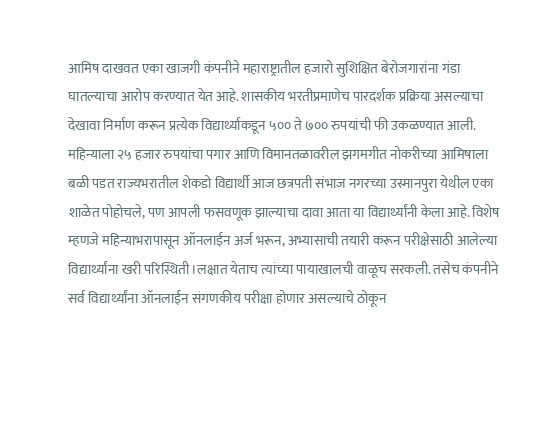आमिष दाखवत एका खाजगी कंपनीने महाराष्ट्रातील हजारो सुशिक्षित बेरोजगारांना गंडा घातल्याचा आरोप करण्यात येत आहे. शासकीय भरतीप्रमाणेच पारदर्शक प्रक्रिया असल्याचा देखावा निर्माण करून प्रत्येक विद्यार्थ्याकडून ५०० ते ७०० रुपयांची फी उकळण्यात आली. महिन्याला २५ हजार रुपयांचा पगार आणि विमानतळावरील झगमगीत नोकरीच्या आमिषाला बळी पडत राज्यभरातील शेकडो विद्यार्थी आज छत्रपती संभाज नगरच्या उस्मानपुरा येथील एका शाळेत पोहोचले, पण आपली फसवणूक झाल्याचा दावा आता या विद्यार्थ्यांनी केला आहे. विशेष म्हणजे महिन्याभरापासून ऑनलाईन अर्ज भरून, अभ्यासाची तयारी करून परीक्षेसाठी आलेल्या विद्यार्थ्यांना खरी परिस्थिती।लक्षात येताच त्यांच्या पायाखालची वाळूच सरकली. तसेच कंपनीने सर्व विद्यार्थ्यांना ऑनलाईन संगणकीय परीक्षा होणार असल्याचे ठोकून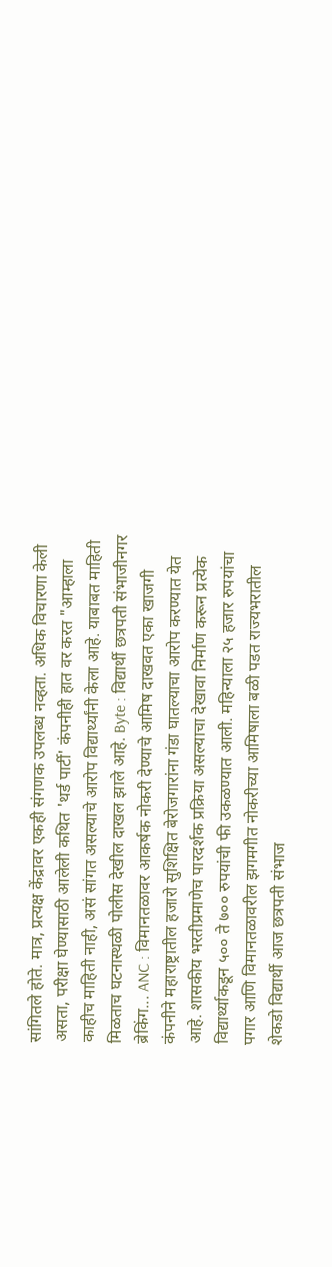सांगितले होते. मात्र, प्रत्यक्ष केंद्रावर एकही संगणक उपलब्ध नव्हता. अधिक विचारणा केली असता, परीक्षा घेण्यासाठी आलेली कथित 'थर्ड पार्टी' कंपनीही हात वर करत "आम्हाला काहीच माहिती नाही, असं सांगत असल्याचे आरोप विद्यार्थ्यांनी केला आहे. याबाबत माहिती मिळताच घटनास्थळी पोलीस देखील दाखल झाले आहे. Byte : विद्यार्थी छत्रपती संभाजीनगर ब्रेकिंग... ANC : विमानतळावर आकर्षक नोकरी देण्याचे आमिष दाखवत एका खाजगी कंपनीने महाराष्ट्रातील हजारो सुशिक्षित बेरोजगारांना गंडा घातल्याचा आरोप करण्यात येत आहे. शासकीय भरतीप्रमाणेच पारदर्शक प्रक्रिया असल्याचा देखावा निर्माण करून प्रत्येक विद्यार्थ्याकडून ५०० ते ७०० रुपयांची फी उकळण्यात आली. महिन्याला २५ हजार रुपयांचा पगार आणि विमानतळावरील झगमगीत नोकरीच्या आमिषाला बळी पडत राज्यभरातील शेकडो विद्यार्थी आज छत्रपती संभाज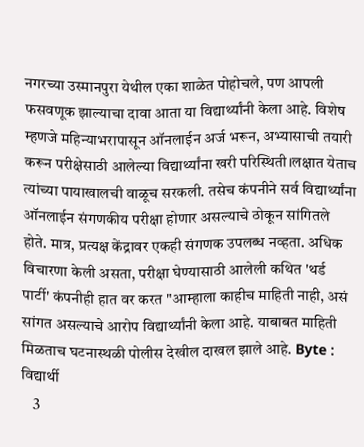नगरच्या उस्मानपुरा येथील एका शाळेत पोहोचले, पण आपली फसवणूक झाल्याचा दावा आता या विद्यार्थ्यांनी केला आहे. विशेष म्हणजे महिन्याभरापासून ऑनलाईन अर्ज भरून, अभ्यासाची तयारी करून परीक्षेसाठी आलेल्या विद्यार्थ्यांना खरी परिस्थिती।लक्षात येताच त्यांच्या पायाखालची वाळूच सरकली. तसेच कंपनीने सर्व विद्यार्थ्यांना ऑनलाईन संगणकीय परीक्षा होणार असल्याचे ठोकून सांगितले होते. मात्र, प्रत्यक्ष केंद्रावर एकही संगणक उपलब्ध नव्हता. अधिक विचारणा केली असता, परीक्षा घेण्यासाठी आलेली कथित 'थर्ड पार्टी' कंपनीही हात वर करत "आम्हाला काहीच माहिती नाही, असं सांगत असल्याचे आरोप विद्यार्थ्यांनी केला आहे. याबाबत माहिती मिळताच घटनास्थळी पोलीस देखील दाखल झाले आहे. Byte : विद्यार्थी
    3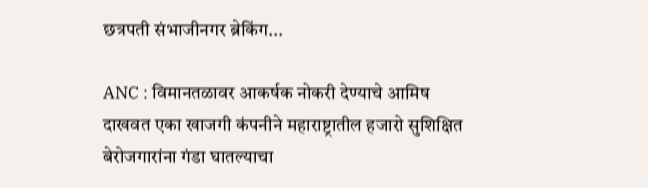छत्रपती संभाजीनगर ब्रेकिंग...

ANC : विमानतळावर आकर्षक नोकरी देण्याचे आमिष दाखवत एका खाजगी कंपनीने महाराष्ट्रातील हजारो सुशिक्षित बेरोजगारांना गंडा घातल्याचा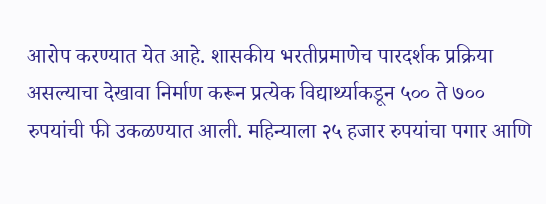आरोप करण्यात येत आहे. शासकीय भरतीप्रमाणेच पारदर्शक प्रक्रिया असल्याचा देखावा निर्माण करून प्रत्येक विद्यार्थ्याकडून ५०० ते ७०० रुपयांची फी उकळण्यात आली. महिन्याला २५ हजार रुपयांचा पगार आणि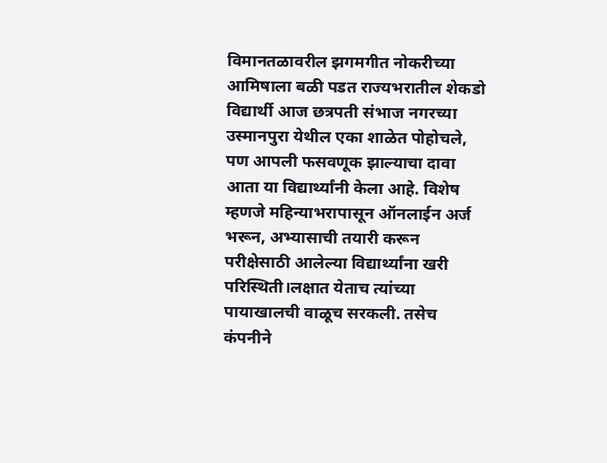विमानतळावरील झगमगीत नोकरीच्या आमिषाला बळी पडत राज्यभरातील शेकडो विद्यार्थी आज छत्रपती संभाज नगरच्या उस्मानपुरा येथील एका शाळेत पोहोचले, पण आपली फसवणूक झाल्याचा दावा आता या विद्यार्थ्यांनी केला आहे. विशेष म्हणजे महिन्याभरापासून ऑनलाईन अर्ज भरून, अभ्यासाची तयारी करून परीक्षेसाठी आलेल्या विद्यार्थ्यांना खरी परिस्थिती।लक्षात येताच त्यांच्या पायाखालची वाळूच सरकली. तसेच कंपनीने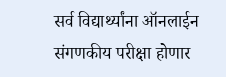सर्व विद्यार्थ्यांना ऑनलाईन संगणकीय परीक्षा होणार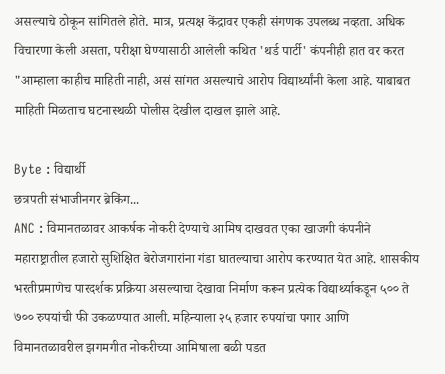असल्याचे ठोकून सांगितले होते. मात्र, प्रत्यक्ष केंद्रावर एकही संगणक उपलब्ध नव्हता. अधिक विचारणा केली असता, परीक्षा घेण्यासाठी आलेली कथित 'थर्ड पार्टी' कंपनीही हात वर करत "आम्हाला काहीच माहिती नाही, असं सांगत असल्याचे आरोप विद्यार्थ्यांनी केला आहे. याबाबत माहिती मिळताच घटनास्थळी पोलीस देखील दाखल झाले आहे.

Byte : विद्यार्थी
छत्रपती संभाजीनगर ब्रेकिंग...
ANC : विमानतळावर आकर्षक नोकरी देण्याचे आमिष दाखवत एका खाजगी कंपनीने महाराष्ट्रातील हजारो सुशिक्षित बेरोजगारांना गंडा घातल्याचा आरोप करण्यात येत आहे. शासकीय भरतीप्रमाणेच पारदर्शक प्रक्रिया असल्याचा देखावा निर्माण करून प्रत्येक विद्यार्थ्याकडून ५०० ते ७०० रुपयांची फी उकळण्यात आली. महिन्याला २५ हजार रुपयांचा पगार आणि विमानतळावरील झगमगीत नोकरीच्या आमिषाला बळी पडत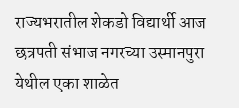राज्यभरातील शेकडो विद्यार्थी आज छत्रपती संभाज नगरच्या उस्मानपुरा येथील एका शाळेत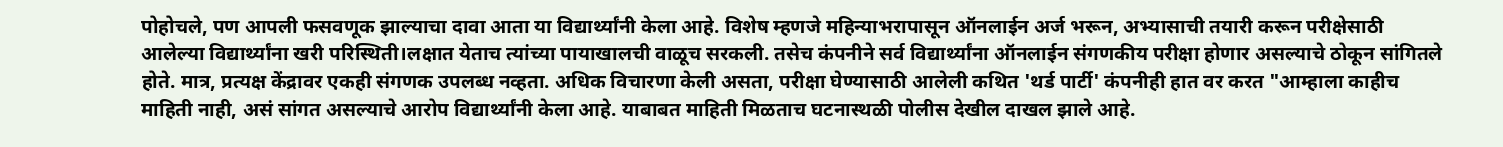पोहोचले, पण आपली फसवणूक झाल्याचा दावा आता या विद्यार्थ्यांनी केला आहे. विशेष म्हणजे महिन्याभरापासून ऑनलाईन अर्ज भरून, अभ्यासाची तयारी करून परीक्षेसाठी आलेल्या विद्यार्थ्यांना खरी परिस्थिती।लक्षात येताच त्यांच्या पायाखालची वाळूच सरकली. तसेच कंपनीने सर्व विद्यार्थ्यांना ऑनलाईन संगणकीय परीक्षा होणार असल्याचे ठोकून सांगितले होते. मात्र, प्रत्यक्ष केंद्रावर एकही संगणक उपलब्ध नव्हता. अधिक विचारणा केली असता, परीक्षा घेण्यासाठी आलेली कथित 'थर्ड पार्टी' कंपनीही हात वर करत "आम्हाला काहीच माहिती नाही, असं सांगत असल्याचे आरोप विद्यार्थ्यांनी केला आहे. याबाबत माहिती मिळताच घटनास्थळी पोलीस देखील दाखल झाले आहे.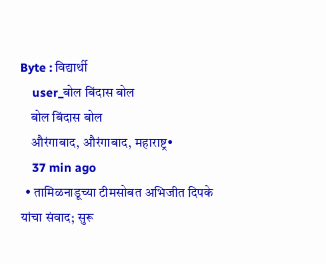Byte : विद्यार्थी
    user_बोल बिंदास बोल
    बोल बिंदास बोल
    औरंगाबाद, औरंगाबाद, महाराष्ट्र•
    37 min ago
  • तामिळनाडूच्या टीमसोबत अभिजीत दिपके यांचा संवाद; सुरू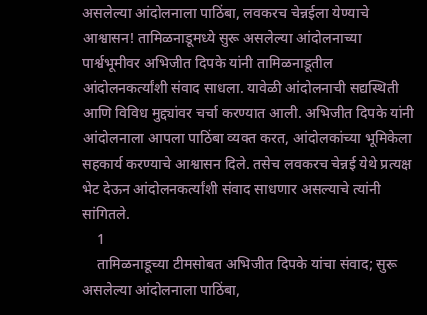असलेल्या आंदोलनाला पाठिंबा, लवकरच चेन्नईला येण्याचे आश्वासन! तामिळनाडूमध्ये सुरू असलेल्या आंदोलनाच्या पार्श्वभूमीवर अभिजीत दिपके यांनी तामिळनाडूतील आंदोलनकर्त्यांशी संवाद साधला. यावेळी आंदोलनाची सद्यस्थिती आणि विविध मुद्द्यांवर चर्चा करण्यात आली. अभिजीत दिपके यांनी आंदोलनाला आपला पाठिंबा व्यक्त करत, आंदोलकांच्या भूमिकेला सहकार्य करण्याचे आश्वासन दिले. तसेच लवकरच चेन्नई येथे प्रत्यक्ष भेट देऊन आंदोलनकर्त्यांशी संवाद साधणार असल्याचे त्यांनी सांगितले.
    1
    तामिळनाडूच्या टीमसोबत अभिजीत दिपके यांचा संवाद; सुरू असलेल्या आंदोलनाला पाठिंबा,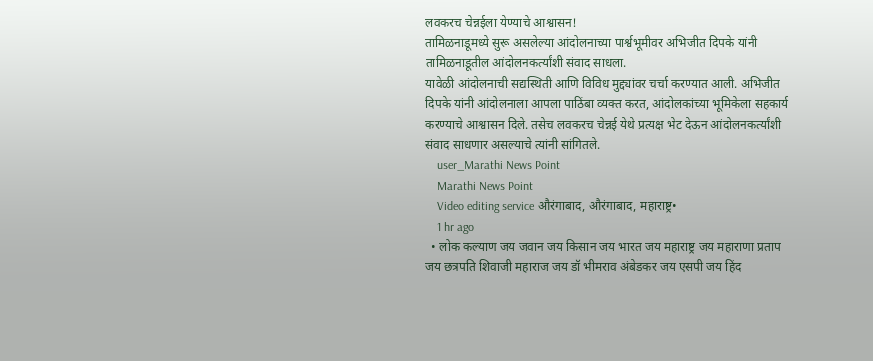लवकरच चेन्नईला येण्याचे आश्वासन!
तामिळनाडूमध्ये सुरू असलेल्या आंदोलनाच्या पार्श्वभूमीवर अभिजीत दिपके यांनी तामिळनाडूतील आंदोलनकर्त्यांशी संवाद साधला.
यावेळी आंदोलनाची सद्यस्थिती आणि विविध मुद्द्यांवर चर्चा करण्यात आली. अभिजीत दिपके यांनी आंदोलनाला आपला पाठिंबा व्यक्त करत, आंदोलकांच्या भूमिकेला सहकार्य करण्याचे आश्वासन दिले. तसेच लवकरच चेन्नई येथे प्रत्यक्ष भेट देऊन आंदोलनकर्त्यांशी संवाद साधणार असल्याचे त्यांनी सांगितले.
    user_Marathi News Point
    Marathi News Point
    Video editing service औरंगाबाद, औरंगाबाद, महाराष्ट्र•
    1 hr ago
  • लोक कल्याण जय जवान जय किसान जय भारत जय महाराष्ट्र जय महाराणा प्रताप जय छत्रपति शिवाजी महाराज जय डॉ भीमराव अंबेडकर जय एसपी जय हिंद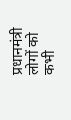प्रधानमंत्री लोगों को कभी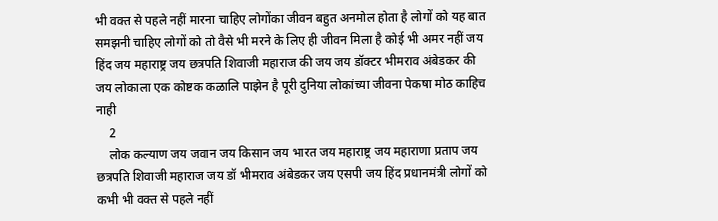भी वक्त से पहले नहीं मारना चाहिए लोगोंका जीवन बहुत अनमोल होता है लोगों को यह बात समझनी चाहिए लोगों को तो वैसे भी मरने के लिए ही जीवन मिला है कोई भी अमर नहीं जय हिंद जय महाराष्ट्र जय छत्रपति शिवाजी महाराज की जय जय डॉक्टर भीमराव अंबेडकर की जय लोकाला एक कोष्टक कळालि पाझेन है पूरी दुनिया लोकांच्या जीवना पेकषा मोठ काहिच नाही
    2
    लोक कल्याण जय जवान जय किसान जय भारत जय महाराष्ट्र जय महाराणा प्रताप जय छत्रपति शिवाजी महाराज जय डॉ भीमराव अंबेडकर जय एसपी जय हिंद प्रधानमंत्री लोगों को कभी भी वक्त से पहले नहीं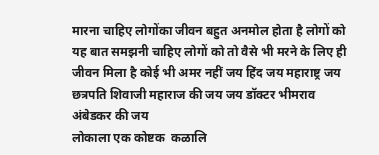मारना चाहिए लोगोंका जीवन बहुत अनमोल होता है लोगों को यह बात समझनी चाहिए लोगों को तो वैसे भी मरने के लिए ही जीवन मिला है कोई भी अमर नहीं जय हिंद जय महाराष्ट्र जय छत्रपति शिवाजी महाराज की जय जय डॉक्टर भीमराव अंबेडकर की जय
लोकाला एक कोष्टक  कळालि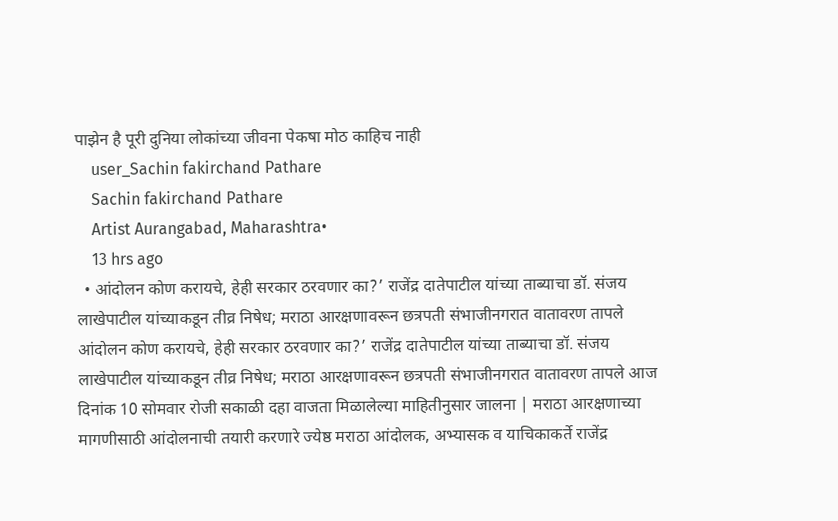पाझेन है पूरी दुनिया लोकांच्या जीवना पेकषा मोठ काहिच नाही
    user_Sachin fakirchand Pathare
    Sachin fakirchand Pathare
    Artist Aurangabad, Maharashtra•
    13 hrs ago
  • आंदोलन कोण करायचे, हेही सरकार ठरवणार का?’ राजेंद्र दातेपाटील यांच्या ताब्याचा डॉ. संजय लाखेपाटील यांच्याकडून तीव्र निषेध; मराठा आरक्षणावरून छत्रपती संभाजीनगरात वातावरण तापले आंदोलन कोण करायचे, हेही सरकार ठरवणार का?’ राजेंद्र दातेपाटील यांच्या ताब्याचा डॉ. संजय लाखेपाटील यांच्याकडून तीव्र निषेध; मराठा आरक्षणावरून छत्रपती संभाजीनगरात वातावरण तापले आज दिनांक 10 सोमवार रोजी सकाळी दहा वाजता मिळालेल्या माहितीनुसार जालना | मराठा आरक्षणाच्या मागणीसाठी आंदोलनाची तयारी करणारे ज्येष्ठ मराठा आंदोलक, अभ्यासक व याचिकाकर्ते राजेंद्र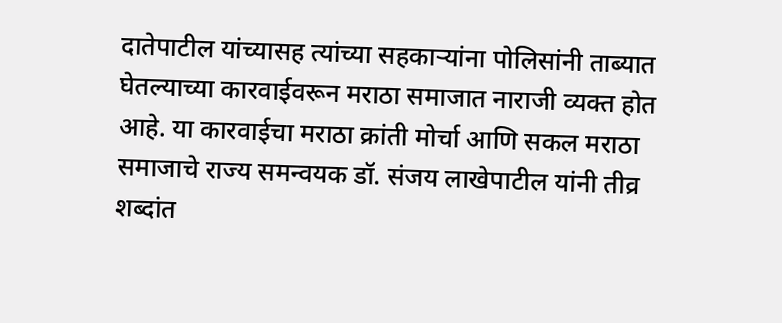दातेपाटील यांच्यासह त्यांच्या सहकाऱ्यांना पोलिसांनी ताब्यात घेतल्याच्या कारवाईवरून मराठा समाजात नाराजी व्यक्त होत आहे. या कारवाईचा मराठा क्रांती मोर्चा आणि सकल मराठा समाजाचे राज्य समन्वयक डॉ. संजय लाखेपाटील यांनी तीव्र शब्दांत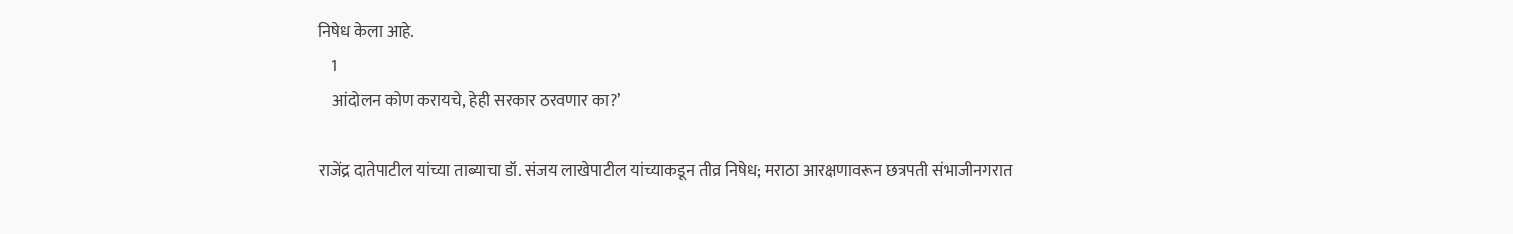निषेध केला आहे.
    1
    आंदोलन कोण करायचे, हेही सरकार ठरवणार का?’

राजेंद्र दातेपाटील यांच्या ताब्याचा डॉ. संजय लाखेपाटील यांच्याकडून तीव्र निषेध; मराठा आरक्षणावरून छत्रपती संभाजीनगरात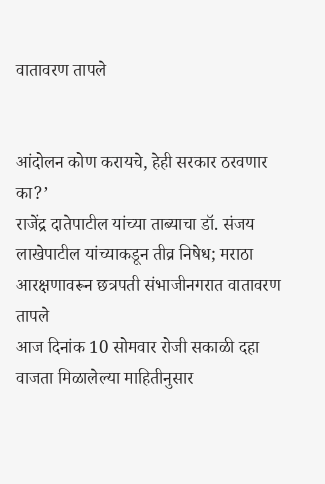वातावरण तापले


आंदोलन कोण करायचे, हेही सरकार ठरवणार का?’
राजेंद्र दातेपाटील यांच्या ताब्याचा डॉ. संजय लाखेपाटील यांच्याकडून तीव्र निषेध; मराठा आरक्षणावरून छत्रपती संभाजीनगरात वातावरण तापले
आज दिनांक 10 सोमवार रोजी सकाळी दहा वाजता मिळालेल्या माहितीनुसार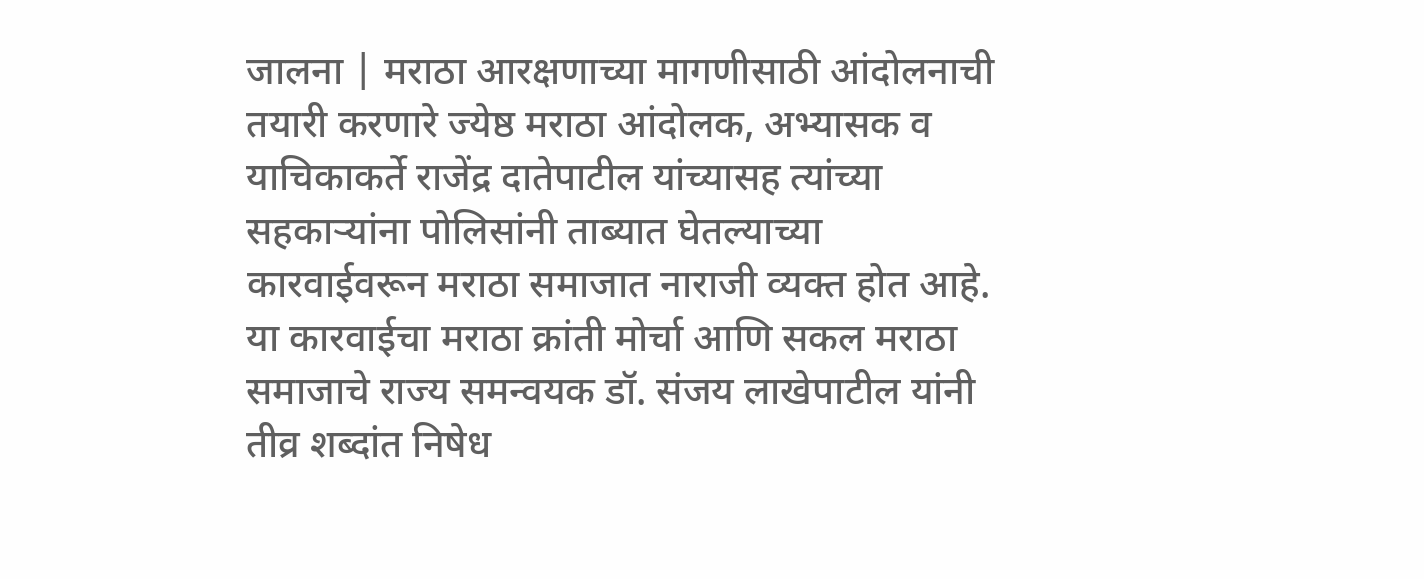जालना | मराठा आरक्षणाच्या मागणीसाठी आंदोलनाची तयारी करणारे ज्येष्ठ मराठा आंदोलक, अभ्यासक व याचिकाकर्ते राजेंद्र दातेपाटील यांच्यासह त्यांच्या सहकाऱ्यांना पोलिसांनी ताब्यात घेतल्याच्या कारवाईवरून मराठा समाजात नाराजी व्यक्त होत आहे. या कारवाईचा मराठा क्रांती मोर्चा आणि सकल मराठा समाजाचे राज्य समन्वयक डॉ. संजय लाखेपाटील यांनी तीव्र शब्दांत निषेध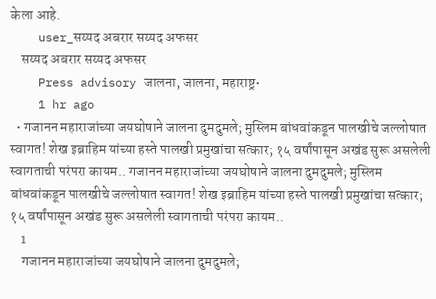केला आहे.
    user_सय्यद अबरार सय्यद अफसर
    सय्यद अबरार सय्यद अफसर
    Press advisory जालना, जालना, महाराष्ट्र•
    1 hr ago
  • गजानन महाराजांच्या जयघोषाने जालना दुमदुमले; मुस्लिम बांधवांकडून पालखीचे जल्लोषात स्वागत! शेख इब्राहिम यांच्या हस्ते पालखी प्रमुखांचा सत्कार; १५ वर्षांपासून अखंड सुरू असलेली स्वागताची परंपरा कायम.. गजानन महाराजांच्या जयघोषाने जालना दुमदुमले; मुस्लिम बांधवांकडून पालखीचे जल्लोषात स्वागत! शेख इब्राहिम यांच्या हस्ते पालखी प्रमुखांचा सत्कार; १५ वर्षांपासून अखंड सुरू असलेली स्वागताची परंपरा कायम..
    1
    गजानन महाराजांच्या जयघोषाने जालना दुमदुमले;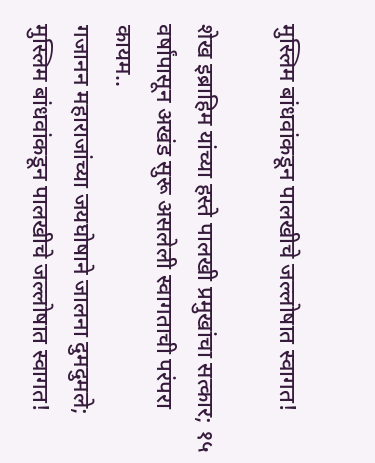मुस्लिम बांधवांकडून पालखीचे जल्लोषात स्वागत!

शेख इब्राहिम यांच्या हस्ते पालखी प्रमुखांचा सत्कार; १५ वर्षांपासून अखंड सुरू असलेली स्वागताची परंपरा कायम..
गजानन महाराजांच्या जयघोषाने जालना दुमदुमले; मुस्लिम बांधवांकडून पालखीचे जल्लोषात स्वागत!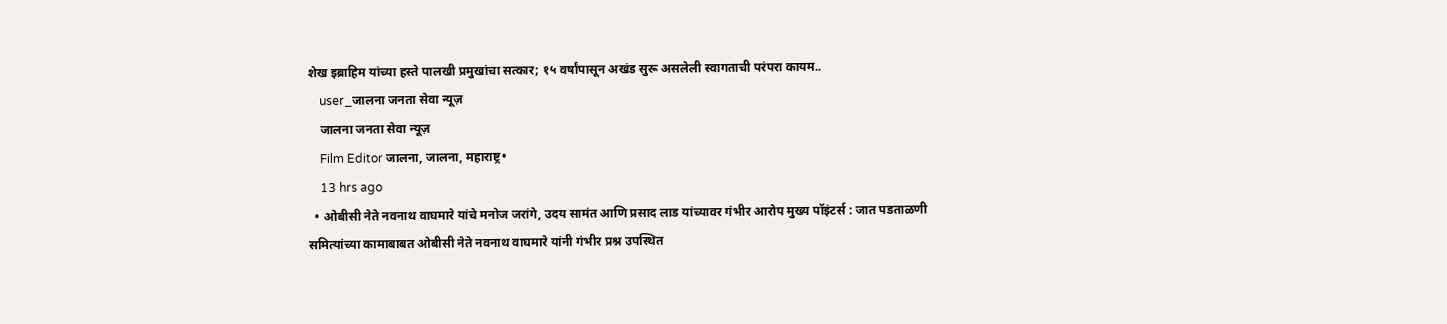शेख इब्राहिम यांच्या हस्ते पालखी प्रमुखांचा सत्कार; १५ वर्षांपासून अखंड सुरू असलेली स्वागताची परंपरा कायम..
    user_जालना जनता सेवा न्यूज़
    जालना जनता सेवा न्यूज़
    Film Editor जालना, जालना, महाराष्ट्र•
    13 hrs ago
  • ओबीसी नेते नवनाथ वाघमारे यांचे मनोज जरांगे, उदय सामंत आणि प्रसाद लाड यांच्यावर गंभीर आरोप मुख्य पॉइंटर्स : जात पडताळणी समित्यांच्या कामाबाबत ओबीसी नेते नवनाथ वाघमारे यांनी गंभीर प्रश्न उपस्थित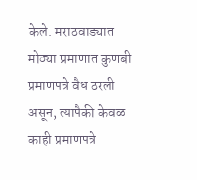केले. मराठवाड्यात मोठ्या प्रमाणात कुणबी प्रमाणपत्रे वैध ठरली असून, त्यापैकी केवळ काही प्रमाणपत्रे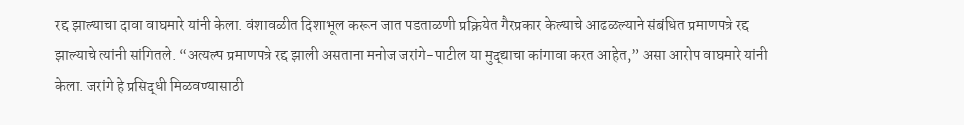रद्द झाल्याचा दावा वाघमारे यांनी केला. वंशावळीत दिशाभूल करून जात पडताळणी प्रक्रियेत गैरप्रकार केल्याचे आढळल्याने संबंधित प्रमाणपत्रे रद्द झाल्याचे त्यांनी सांगितले. “अत्यल्प प्रमाणपत्रे रद्द झाली असताना मनोज जरांगे-पाटील या मुद्द्याचा कांगावा करत आहेत,” असा आरोप वाघमारे यांनी केला. जरांगे हे प्रसिद्धी मिळवण्यासाठी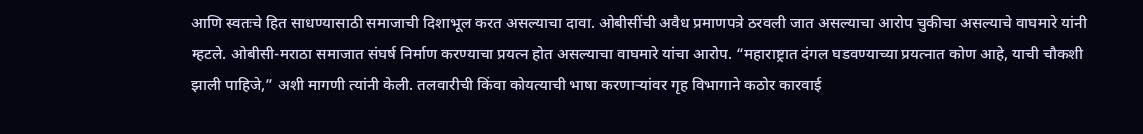आणि स्वतःचे हित साधण्यासाठी समाजाची दिशाभूल करत असल्याचा दावा. ओबीसींची अवैध प्रमाणपत्रे ठरवली जात असल्याचा आरोप चुकीचा असल्याचे वाघमारे यांनी म्हटले. ओबीसी-मराठा समाजात संघर्ष निर्माण करण्याचा प्रयत्न होत असल्याचा वाघमारे यांचा आरोप. “महाराष्ट्रात दंगल घडवण्याच्या प्रयत्नात कोण आहे, याची चौकशी झाली पाहिजे,” अशी मागणी त्यांनी केली. तलवारीची किंवा कोयत्याची भाषा करणाऱ्यांवर गृह विभागाने कठोर कारवाई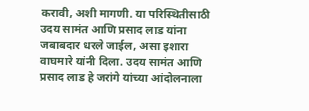करावी, अशी मागणी. या परिस्थितीसाठी उदय सामंत आणि प्रसाद लाड यांना जबाबदार धरले जाईल, असा इशारा वाघमारे यांनी दिला. उदय सामंत आणि प्रसाद लाड हे जरांगे यांच्या आंदोलनाला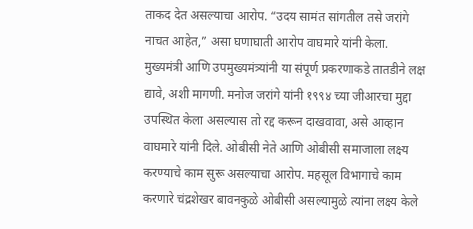ताकद देत असल्याचा आरोप. “उदय सामंत सांगतील तसे जरांगे नाचत आहेत,” असा घणाघाती आरोप वाघमारे यांनी केला. मुख्यमंत्री आणि उपमुख्यमंत्र्यांनी या संपूर्ण प्रकरणाकडे तातडीने लक्ष द्यावे, अशी मागणी. मनोज जरांगे यांनी १९९४ च्या जीआरचा मुद्दा उपस्थित केला असल्यास तो रद्द करून दाखवावा, असे आव्हान वाघमारे यांनी दिले. ओबीसी नेते आणि ओबीसी समाजाला लक्ष्य करण्याचे काम सुरू असल्याचा आरोप. महसूल विभागाचे काम करणारे चंद्रशेखर बावनकुळे ओबीसी असल्यामुळे त्यांना लक्ष्य केले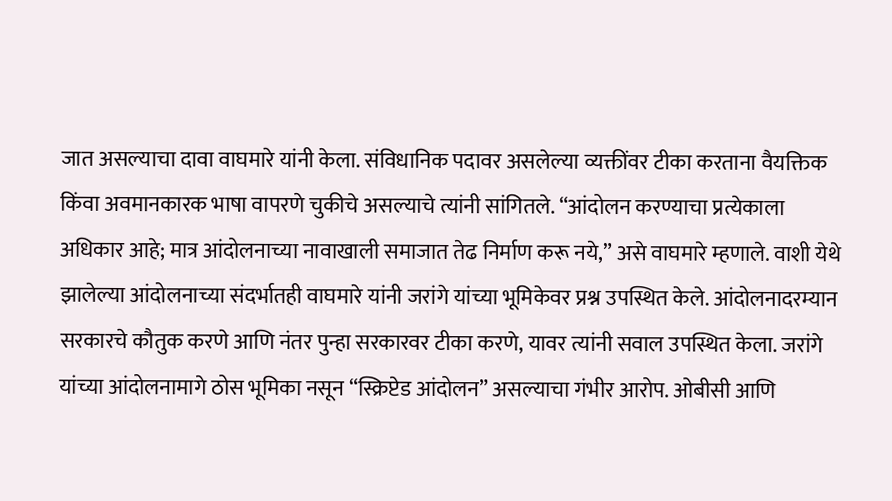जात असल्याचा दावा वाघमारे यांनी केला. संविधानिक पदावर असलेल्या व्यक्तींवर टीका करताना वैयक्तिक किंवा अवमानकारक भाषा वापरणे चुकीचे असल्याचे त्यांनी सांगितले. “आंदोलन करण्याचा प्रत्येकाला अधिकार आहे; मात्र आंदोलनाच्या नावाखाली समाजात तेढ निर्माण करू नये,” असे वाघमारे म्हणाले. वाशी येथे झालेल्या आंदोलनाच्या संदर्भातही वाघमारे यांनी जरांगे यांच्या भूमिकेवर प्रश्न उपस्थित केले. आंदोलनादरम्यान सरकारचे कौतुक करणे आणि नंतर पुन्हा सरकारवर टीका करणे, यावर त्यांनी सवाल उपस्थित केला. जरांगे यांच्या आंदोलनामागे ठोस भूमिका नसून “स्क्रिप्टेड आंदोलन” असल्याचा गंभीर आरोप. ओबीसी आणि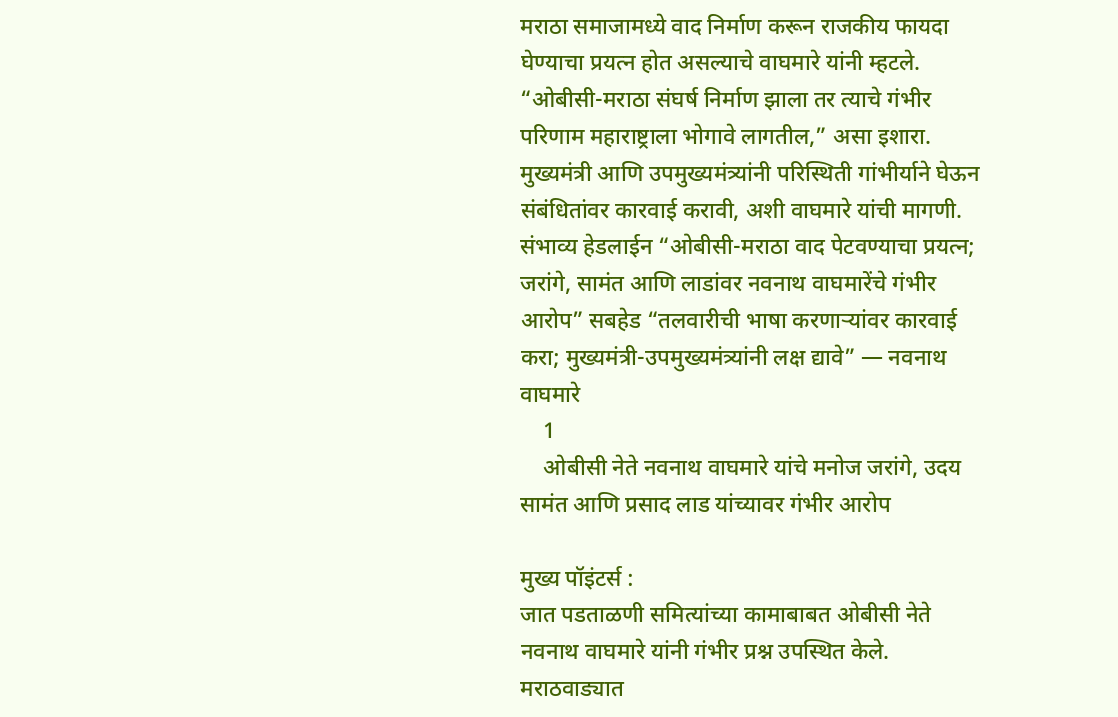मराठा समाजामध्ये वाद निर्माण करून राजकीय फायदा घेण्याचा प्रयत्न होत असल्याचे वाघमारे यांनी म्हटले. “ओबीसी-मराठा संघर्ष निर्माण झाला तर त्याचे गंभीर परिणाम महाराष्ट्राला भोगावे लागतील,” असा इशारा. मुख्यमंत्री आणि उपमुख्यमंत्र्यांनी परिस्थिती गांभीर्याने घेऊन संबंधितांवर कारवाई करावी, अशी वाघमारे यांची मागणी. संभाव्य हेडलाईन “ओबीसी-मराठा वाद पेटवण्याचा प्रयत्न; जरांगे, सामंत आणि लाडांवर नवनाथ वाघमारेंचे गंभीर आरोप” सबहेड “तलवारीची भाषा करणाऱ्यांवर कारवाई करा; मुख्यमंत्री-उपमुख्यमंत्र्यांनी लक्ष द्यावे” — नवनाथ वाघमारे
    1
    ओबीसी नेते नवनाथ वाघमारे यांचे मनोज जरांगे, उदय सामंत आणि प्रसाद लाड यांच्यावर गंभीर आरोप

मुख्य पॉइंटर्स :
जात पडताळणी समित्यांच्या कामाबाबत ओबीसी नेते नवनाथ वाघमारे यांनी गंभीर प्रश्न उपस्थित केले.
मराठवाड्यात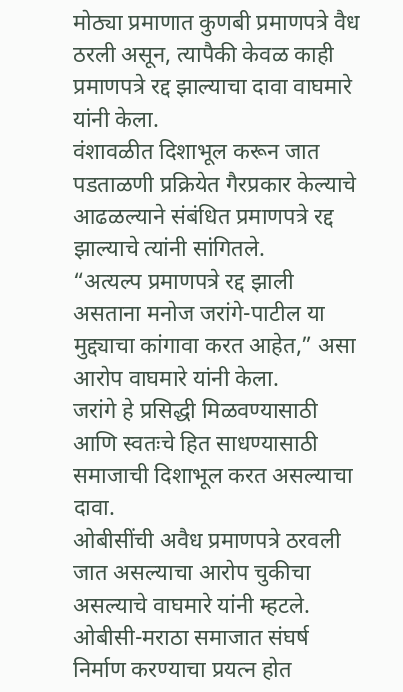मोठ्या प्रमाणात कुणबी प्रमाणपत्रे वैध ठरली असून, त्यापैकी केवळ काही प्रमाणपत्रे रद्द झाल्याचा दावा वाघमारे यांनी केला.
वंशावळीत दिशाभूल करून जात पडताळणी प्रक्रियेत गैरप्रकार केल्याचे आढळल्याने संबंधित प्रमाणपत्रे रद्द झाल्याचे त्यांनी सांगितले.
“अत्यल्प प्रमाणपत्रे रद्द झाली असताना मनोज जरांगे-पाटील या मुद्द्याचा कांगावा करत आहेत,” असा आरोप वाघमारे यांनी केला.
जरांगे हे प्रसिद्धी मिळवण्यासाठी आणि स्वतःचे हित साधण्यासाठी समाजाची दिशाभूल करत असल्याचा दावा.
ओबीसींची अवैध प्रमाणपत्रे ठरवली जात असल्याचा आरोप चुकीचा असल्याचे वाघमारे यांनी म्हटले.
ओबीसी-मराठा समाजात संघर्ष निर्माण करण्याचा प्रयत्न होत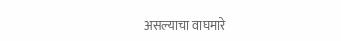असल्याचा वाघमारे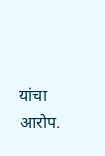यांचा आरोप.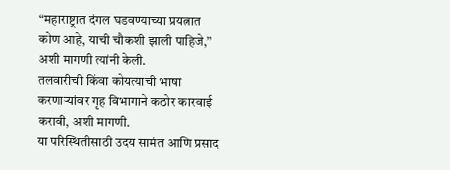“महाराष्ट्रात दंगल घडवण्याच्या प्रयत्नात कोण आहे, याची चौकशी झाली पाहिजे,” अशी मागणी त्यांनी केली.
तलवारीची किंवा कोयत्याची भाषा करणाऱ्यांवर गृह विभागाने कठोर कारवाई करावी, अशी मागणी.
या परिस्थितीसाठी उदय सामंत आणि प्रसाद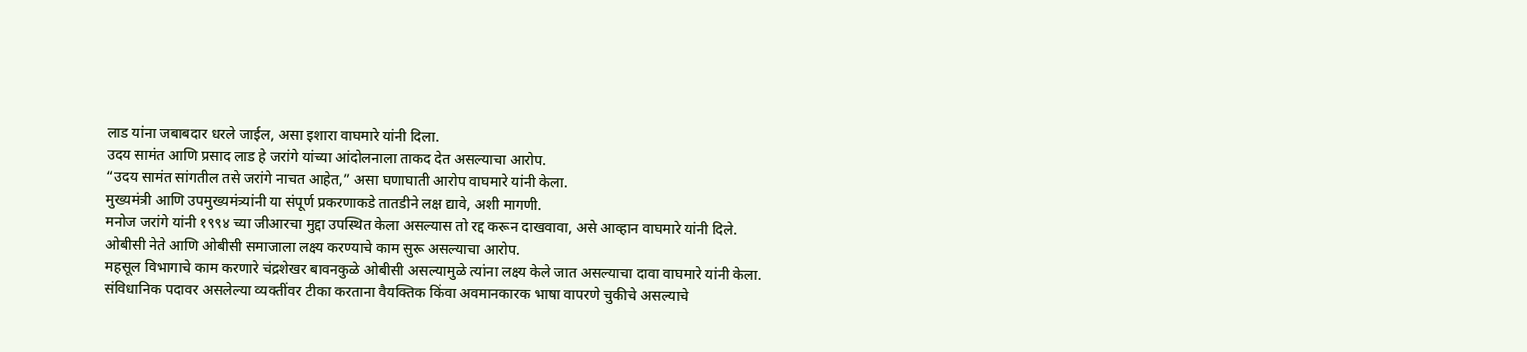लाड यांना जबाबदार धरले जाईल, असा इशारा वाघमारे यांनी दिला.
उदय सामंत आणि प्रसाद लाड हे जरांगे यांच्या आंदोलनाला ताकद देत असल्याचा आरोप.
“उदय सामंत सांगतील तसे जरांगे नाचत आहेत,” असा घणाघाती आरोप वाघमारे यांनी केला.
मुख्यमंत्री आणि उपमुख्यमंत्र्यांनी या संपूर्ण प्रकरणाकडे तातडीने लक्ष द्यावे, अशी मागणी.
मनोज जरांगे यांनी १९९४ च्या जीआरचा मुद्दा उपस्थित केला असल्यास तो रद्द करून दाखवावा, असे आव्हान वाघमारे यांनी दिले.
ओबीसी नेते आणि ओबीसी समाजाला लक्ष्य करण्याचे काम सुरू असल्याचा आरोप.
महसूल विभागाचे काम करणारे चंद्रशेखर बावनकुळे ओबीसी असल्यामुळे त्यांना लक्ष्य केले जात असल्याचा दावा वाघमारे यांनी केला.
संविधानिक पदावर असलेल्या व्यक्तींवर टीका करताना वैयक्तिक किंवा अवमानकारक भाषा वापरणे चुकीचे असल्याचे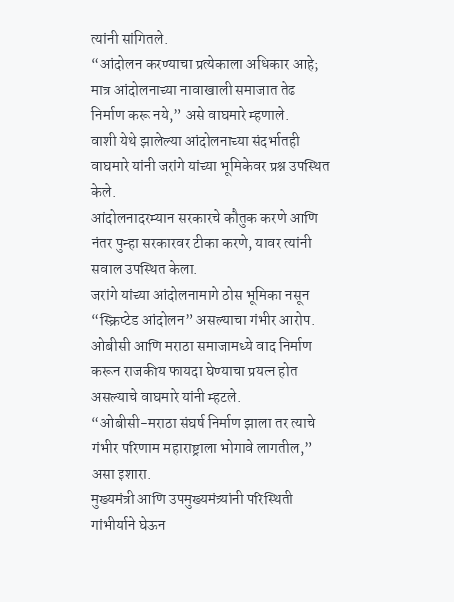त्यांनी सांगितले.
“आंदोलन करण्याचा प्रत्येकाला अधिकार आहे; मात्र आंदोलनाच्या नावाखाली समाजात तेढ निर्माण करू नये,” असे वाघमारे म्हणाले.
वाशी येथे झालेल्या आंदोलनाच्या संदर्भातही वाघमारे यांनी जरांगे यांच्या भूमिकेवर प्रश्न उपस्थित केले.
आंदोलनादरम्यान सरकारचे कौतुक करणे आणि नंतर पुन्हा सरकारवर टीका करणे, यावर त्यांनी सवाल उपस्थित केला.
जरांगे यांच्या आंदोलनामागे ठोस भूमिका नसून “स्क्रिप्टेड आंदोलन” असल्याचा गंभीर आरोप.
ओबीसी आणि मराठा समाजामध्ये वाद निर्माण करून राजकीय फायदा घेण्याचा प्रयत्न होत असल्याचे वाघमारे यांनी म्हटले.
“ओबीसी-मराठा संघर्ष निर्माण झाला तर त्याचे गंभीर परिणाम महाराष्ट्राला भोगावे लागतील,” असा इशारा.
मुख्यमंत्री आणि उपमुख्यमंत्र्यांनी परिस्थिती गांभीर्याने घेऊन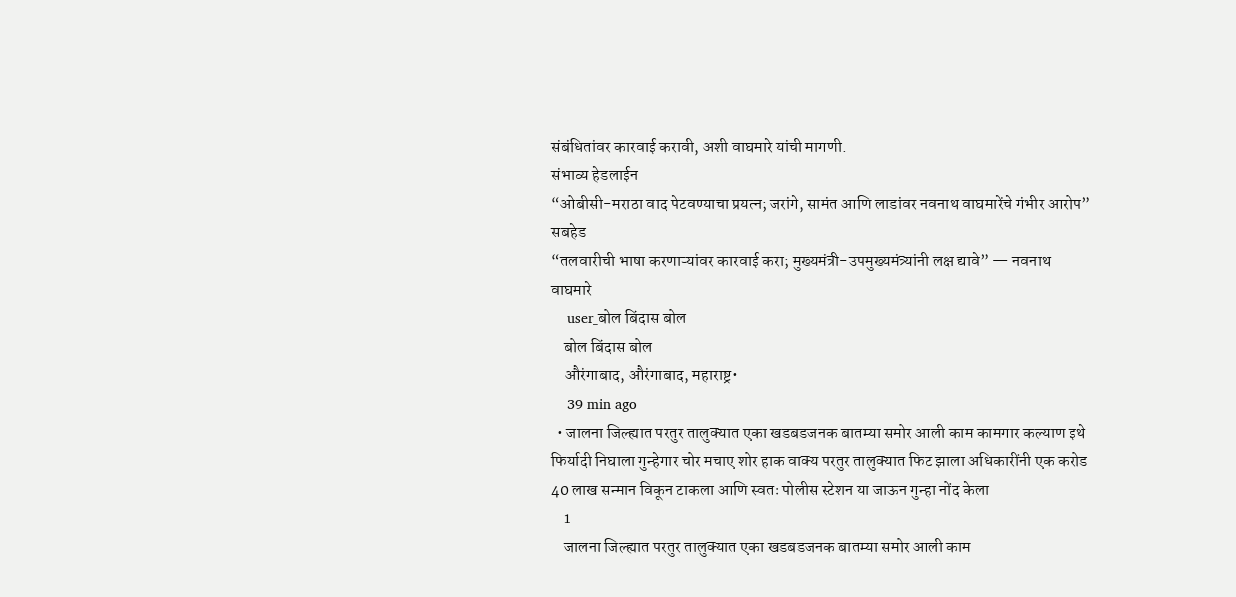संबंधितांवर कारवाई करावी, अशी वाघमारे यांची मागणी.
संभाव्य हेडलाईन
“ओबीसी-मराठा वाद पेटवण्याचा प्रयत्न; जरांगे, सामंत आणि लाडांवर नवनाथ वाघमारेंचे गंभीर आरोप”
सबहेड
“तलवारीची भाषा करणाऱ्यांवर कारवाई करा; मुख्यमंत्री-उपमुख्यमंत्र्यांनी लक्ष द्यावे” — नवनाथ वाघमारे
    user_बोल बिंदास बोल
    बोल बिंदास बोल
    औरंगाबाद, औरंगाबाद, महाराष्ट्र•
    39 min ago
  • जालना जिल्ह्यात परतुर तालुक्यात एका खडबडजनक बातम्या समोर आली काम कामगार कल्याण इथे फिर्यादी निघाला गुन्हेगार चोर मचाए शोर हाक वाक्य परतुर तालुक्यात फिट झाला अधिकारींनी एक करोड 40 लाख सन्मान विकून टाकला आणि स्वतः पोलीस स्टेशन या जाऊन गुन्हा नोंद केला
    1
    जालना जिल्ह्यात परतुर तालुक्यात एका खडबडजनक बातम्या समोर आली काम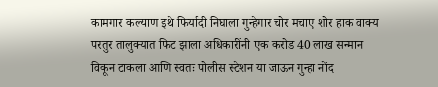कामगार कल्याण इथे फिर्यादी निघाला गुन्हेगार चोर मचाए शोर हाक वाक्य परतुर तालुक्यात फिट झाला अधिकारींनी एक करोड 40 लाख सन्मान विकून टाकला आणि स्वतः पोलीस स्टेशन या जाऊन गुन्हा नोंद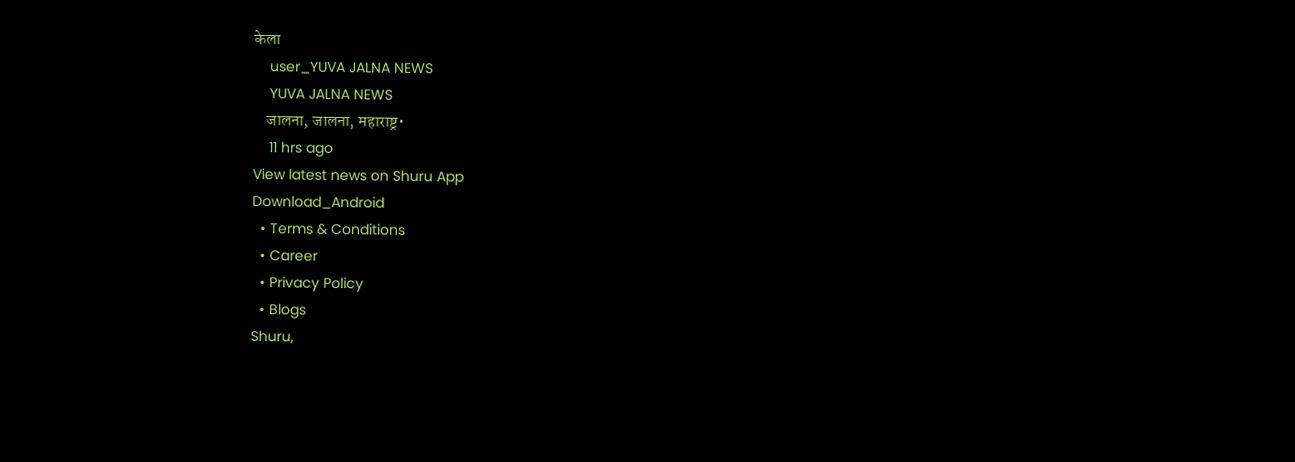केला
    user_YUVA JALNA NEWS
    YUVA JALNA NEWS
    जालना, जालना, महाराष्ट्र•
    11 hrs ago
View latest news on Shuru App
Download_Android
  • Terms & Conditions
  • Career
  • Privacy Policy
  • Blogs
Shuru,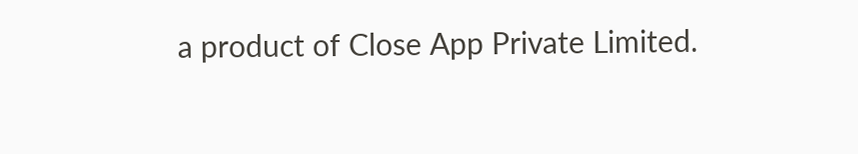a product of Close App Private Limited.